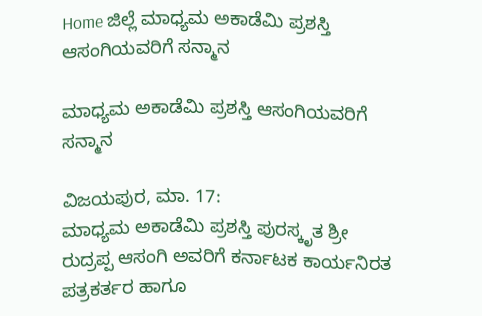Home ಜಿಲ್ಲೆ ಮಾಧ್ಯಮ ಅಕಾಡೆಮಿ ಪ್ರಶಸ್ತಿ ಆಸಂಗಿಯವರಿಗೆ ಸನ್ಮಾನ

ಮಾಧ್ಯಮ ಅಕಾಡೆಮಿ ಪ್ರಶಸ್ತಿ ಆಸಂಗಿಯವರಿಗೆ ಸನ್ಮಾನ

ವಿಜಯಪುರ, ಮಾ. 17:
ಮಾಧ್ಯಮ ಅಕಾಡೆಮಿ ಪ್ರಶಸ್ತಿ ಪುರಸ್ಕೃತ ಶ್ರೀ ರುದ್ರಪ್ಪ ಆಸಂಗಿ ಅವರಿಗೆ ಕರ್ನಾಟಕ ಕಾರ್ಯನಿರತ ಪತ್ರಕರ್ತರ ಹಾಗೂ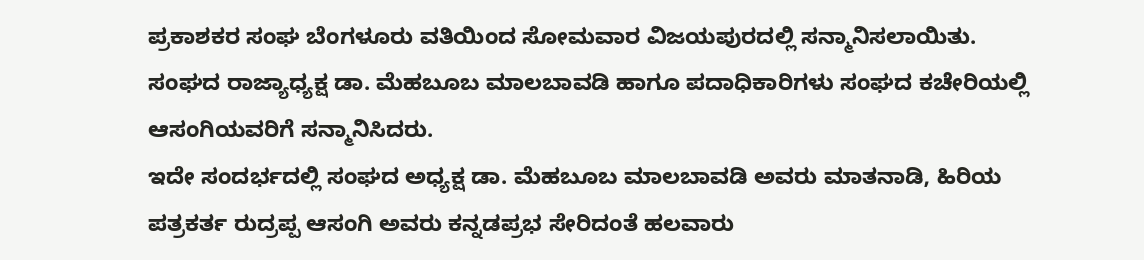ಪ್ರಕಾಶಕರ ಸಂಘ ಬೆಂಗಳೂರು ವತಿಯಿಂದ ಸೋಮವಾರ ವಿಜಯಪುರದಲ್ಲಿ ಸನ್ಮಾನಿಸಲಾಯಿತು.
ಸಂಘದ ರಾಜ್ಯಾಧ್ಯಕ್ಷ ಡಾ. ಮೆಹಬೂಬ ಮಾಲಬಾವಡಿ ಹಾಗೂ ಪದಾಧಿಕಾರಿಗಳು ಸಂಘದ ಕಚೇರಿಯಲ್ಲಿ ಆಸಂಗಿಯವರಿಗೆ ಸನ್ಮಾನಿಸಿದರು.
ಇದೇ ಸಂದರ್ಭದಲ್ಲಿ ಸಂಘದ ಅಧ್ಯಕ್ಷ ಡಾ. ಮೆಹಬೂಬ ಮಾಲಬಾವಡಿ ಅವರು ಮಾತನಾಡಿ, ಹಿರಿಯ ಪತ್ರಕರ್ತ ರುದ್ರಪ್ಪ ಆಸಂಗಿ ಅವರು ಕನ್ನಡಪ್ರಭ ಸೇರಿದಂತೆ ಹಲವಾರು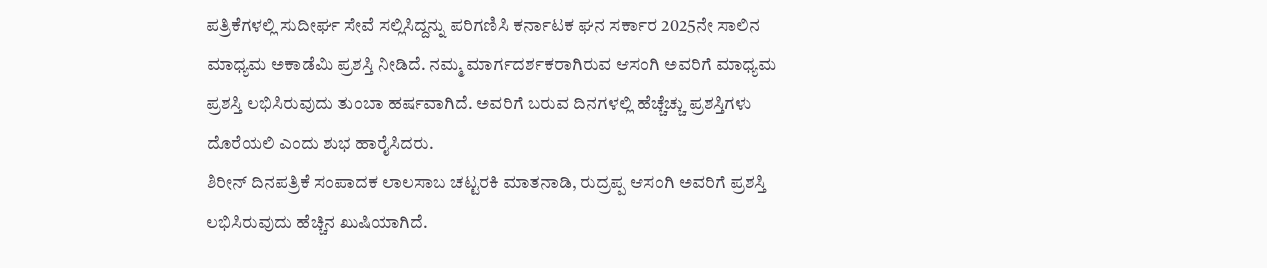ಪತ್ರಿಕೆಗಳಲ್ಲಿ ಸುದೀರ್ಘ ಸೇವೆ ಸಲ್ಲಿಸಿದ್ದನ್ನು ಪರಿಗಣಿಸಿ ಕರ್ನಾಟಕ ಘನ ಸರ್ಕಾರ 2025ನೇ ಸಾಲಿನ ಮಾಧ್ಯಮ ಅಕಾಡೆಮಿ ಪ್ರಶಸ್ತಿ ನೀಡಿದೆ. ನಮ್ಮ ಮಾರ್ಗದರ್ಶಕರಾಗಿರುವ ಆಸಂಗಿ ಅವರಿಗೆ ಮಾಧ್ಯಮ ಪ್ರಶಸ್ತಿ ಲಭಿಸಿರುವುದು ತುಂಬಾ ಹರ್ಷವಾಗಿದೆ. ಅವರಿಗೆ ಬರುವ ದಿನಗಳಲ್ಲಿ ಹೆಚ್ಚೆಚ್ಚು ಪ್ರಶಸ್ತಿಗಳು ದೊರೆಯಲಿ ಎಂದು ಶುಭ ಹಾರೈಸಿದರು.
ಶಿರೀನ್ ದಿನಪತ್ರಿಕೆ ಸಂಪಾದಕ ಲಾಲಸಾಬ ಚಟ್ಟರಕಿ ಮಾತನಾಡಿ, ರುದ್ರಪ್ಪ ಆಸಂಗಿ ಅವರಿಗೆ ಪ್ರಶಸ್ತಿ ಲಭಿಸಿರುವುದು ಹೆಚ್ಚಿನ ಖುಷಿಯಾಗಿದೆ.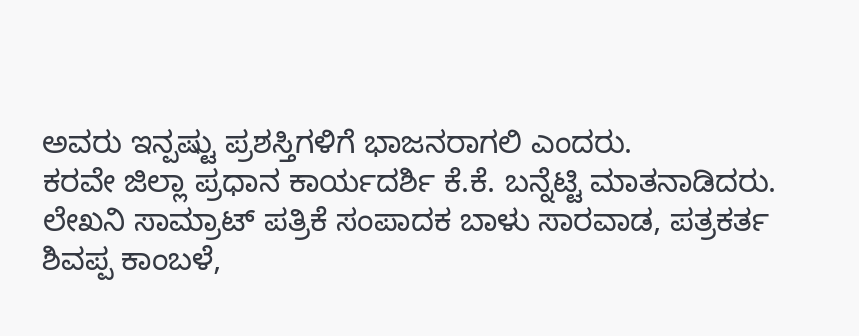ಅವರು ಇನ್ಪಷ್ಟು ಪ್ರಶಸ್ತಿಗಳಿಗೆ ಭಾಜನರಾಗಲಿ ಎಂದರು.
ಕರವೇ ಜಿಲ್ಲಾ ಪ್ರಧಾನ ಕಾರ್ಯದರ್ಶಿ ಕೆ.ಕೆ. ಬನ್ನೆಟ್ಟಿ ಮಾತನಾಡಿದರು.
ಲೇಖನಿ ಸಾಮ್ರಾಟ್ ಪತ್ರಿಕೆ ಸಂಪಾದಕ ಬಾಳು ಸಾರವಾಡ, ಪತ್ರಕರ್ತ ಶಿವಪ್ಪ ಕಾಂಬಳೆ,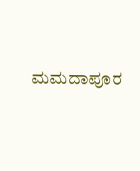ಮಮದಾಪೂರ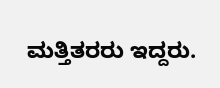ಮತ್ತಿತರರು ಇದ್ದರು.